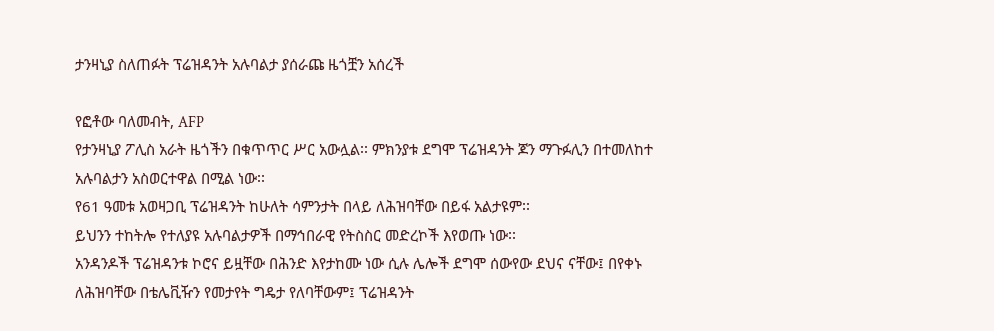ታንዛኒያ ስለጠፉት ፕሬዝዳንት አሉባልታ ያሰራጩ ዜጎቿን አሰረች

የፎቶው ባለመብት, AFP
የታንዛኒያ ፖሊስ አራት ዜጎችን በቁጥጥር ሥር አውሏል፡፡ ምክንያቱ ደግሞ ፕሬዝዳንት ጆን ማጉፉሊን በተመለከተ አሉባልታን አስወርተዋል በሚል ነው፡፡
የ61 ዓመቱ አወዛጋቢ ፕሬዝዳንት ከሁለት ሳምንታት በላይ ለሕዝባቸው በይፋ አልታዩም፡፡
ይህንን ተከትሎ የተለያዩ አሉባልታዎች በማኅበራዊ የትስስር መድረኮች እየወጡ ነው፡፡
አንዳንዶች ፕሬዝዳንቱ ኮሮና ይዟቸው በሕንድ እየታከሙ ነው ሲሉ ሌሎች ደግሞ ሰውየው ደህና ናቸው፤ በየቀኑ ለሕዝባቸው በቴሌቪዥን የመታየት ግዴታ የለባቸውም፤ ፕሬዝዳንት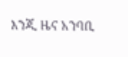እንጂ ዜና አንባቢ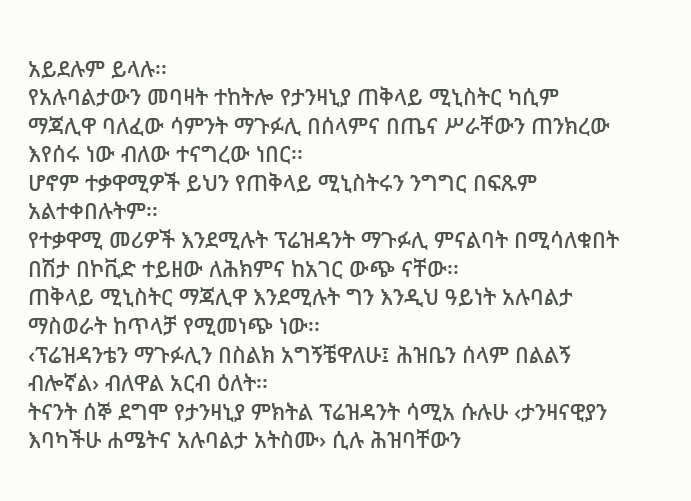አይደሉም ይላሉ፡፡
የአሉባልታውን መባዛት ተከትሎ የታንዛኒያ ጠቅላይ ሚኒስትር ካሲም ማጃሊዋ ባለፈው ሳምንት ማጉፉሊ በሰላምና በጤና ሥራቸውን ጠንክረው እየሰሩ ነው ብለው ተናግረው ነበር፡፡
ሆኖም ተቃዋሚዎች ይህን የጠቅላይ ሚኒስትሩን ንግግር በፍጹም አልተቀበሉትም፡፡
የተቃዋሚ መሪዎች እንደሚሉት ፕሬዝዳንት ማጉፉሊ ምናልባት በሚሳለቁበት በሽታ በኮቪድ ተይዘው ለሕክምና ከአገር ውጭ ናቸው፡፡
ጠቅላይ ሚኒስትር ማጃሊዋ እንደሚሉት ግን እንዲህ ዓይነት አሉባልታ ማስወራት ከጥላቻ የሚመነጭ ነው፡፡
‹ፕሬዝዳንቴን ማጉፉሊን በስልክ አግኝቼዋለሁ፤ ሕዝቤን ሰላም በልልኝ ብሎኛል› ብለዋል አርብ ዕለት፡፡
ትናንት ሰኞ ደግሞ የታንዛኒያ ምክትል ፕሬዝዳንት ሳሚአ ሱሉሁ ‹ታንዛናዊያን እባካችሁ ሐሜትና አሉባልታ አትስሙ› ሲሉ ሕዝባቸውን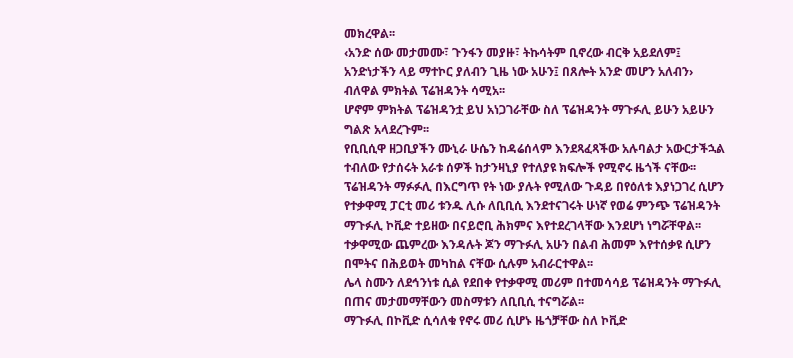መክረዋል፡፡
‹አንድ ሰው መታመሙ፣ ጉንፋን መያዙ፣ ትኩሳትም ቢኖረው ብርቅ አይደለም፤ አንድነታችን ላይ ማተኮር ያለብን ጊዜ ነው አሁን፤ በጸሎት አንድ መሆን አለብን› ብለዋል ምክትል ፕሬዝዳንት ሳሚአ፡፡
ሆኖም ምክትል ፕሬዝዳንቷ ይህ አነጋገራቸው ስለ ፕሬዝዳንት ማጉፉሊ ይሁን አይሁን ግልጽ አላደረጉም፡፡
የቢቢሲዋ ዘጋቢያችን ሙኒራ ሁሴን ከዳሬሰላም እንደጻፈጻችው አሉባልታ አውርታችኋል ተብለው የታሰሩት አራቱ ሰዎች ከታንዛኒያ የተለያዩ ክፍሎች የሚኖሩ ዜጎች ናቸው፡፡
ፕሬዝዳንት ማፉፉሊ በእርግጥ የት ነው ያሉት የሚለው ጉዳይ በየዕለቱ እያነጋገረ ሲሆን የተቃዋሚ ፓርቲ መሪ ቱንዱ ሊሱ ለቢቢሲ እንደተናገሩት ሁነኛ የወሬ ምንጭ ፕሬዝዳንት ማጉፉሊ ኮቪድ ተይዘው በናይሮቢ ሕክምና እየተደረገላቸው እንደሆነ ነግሯቸዋል፡፡
ተቃዋሚው ጨምረው እንዳሉት ጆን ማጉፉሊ አሁን በልብ ሕመም እየተሰቃዩ ሲሆን በሞትና በሕይወት መካከል ናቸው ሲሉም አብራርተዋል፡፡
ሌላ ስሙን ለደኅንነቱ ሲል የደበቀ የተቃዋሚ መሪም በተመሳሳይ ፕሬዝዳንት ማጉፉሊ በጠና መታመማቸውን መስማቱን ለቢቢሲ ተናግሯል፡፡
ማጉፉሊ በኮቪድ ሲሳለቁ የኖሩ መሪ ሲሆኑ ዜጎቻቸው ስለ ኮቪድ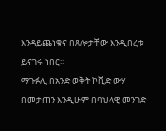እንዳይጨነቁና በጸሎታቸው እንዲበረቱ ይናገሩ ነበር፡፡
ማጉፉሊ በአንድ ወቅት ኮቪድ ውሃ በመታጠን እንዲሁም በባህላዊ መንገድ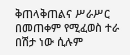ቅጠላቅጠልና ሥራሥር በመጠቀም የሚፈወስ ተራ በሽታ ነው ሲሉም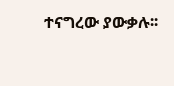ተናግረው ያውቃሉ፡፡